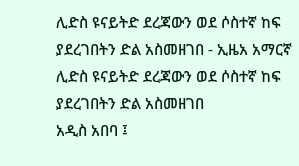ሊድስ ዩናይትድ ደረጃውን ወደ ሶስተኛ ከፍ ያደረገበትን ድል አስመዘገበ - ኢዜአ አማርኛ
ሊድስ ዩናይትድ ደረጃውን ወደ ሶስተኛ ከፍ ያደረገበትን ድል አስመዘገበ
አዲስ አበባ ፤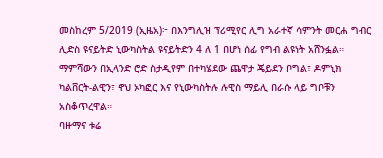መስከረም 5/2019 (ኢዜአ)፦ በእንግሊዝ ፕሪሚየር ሊግ አራተኛ ሳምንት መርሐ ግብር ሊድስ ዩናይትድ ኒውካስትል ዩናይትድን 4 ለ 1 በሆነ ሰፊ የግብ ልዩነት አሸንፏል።
ማምሻውን በኢላንድ ሮድ ስታዲየም በተካሄደው ጨዋታ ጄይደን ቦግል፣ ዶምኒክ ካልቨርት-ልዊን፣ ኖህ ኦካፎር እና የኒውካስትሉ ሉዊስ ማይሊ በራሱ ላይ ግቦቹን አስቆጥረዋል።
ባዙማና ቱሬ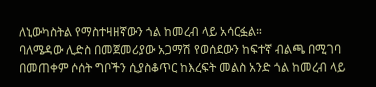ለኒውካስትል የማስተዛዘኛውን ጎል ከመረብ ላይ አሳርፏል።
ባለሜዳው ሊድስ በመጀመሪያው አጋማሽ የወሰደውን ከፍተኛ ብልጫ በሚገባ በመጠቀም ሶሰት ግቦችን ሲያስቆጥር ከእረፍት መልስ አንድ ጎል ከመረብ ላይ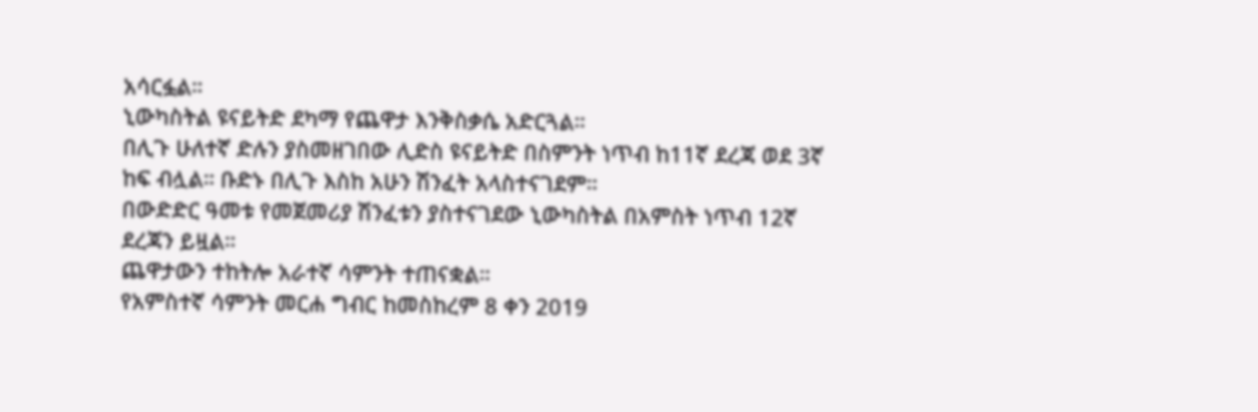አሳርፏል።
ኒውካስትል ዩናይትድ ደካማ የጨዋታ እንቅስቃሴ አድርጓል።
በሊጉ ሁለተኛ ድሉን ያስመዘገበው ሊድስ ዩናይትድ በስምንት ነጥብ ከ11ኛ ደረጃ ወደ 3ኛ ከፍ ብሏል። ቡድኑ በሊጉ እስከ አሁን ሽንፈት አላስተናገደም።
በውድድር ዓመቱ የመጀመሪያ ሽንፈቱን ያስተናገደው ኒውካስትል በአምስት ነጥብ 12ኛ ደረጃን ይዟል።
ጨዋታውን ተከትሎ አራተኛ ሳምንት ተጠናቋል።
የአምስተኛ ሳምንት መርሐ ግብር ከመስከረም 8 ቀን 2019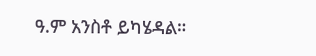ዓ.ም አንስቶ ይካሄዳል።